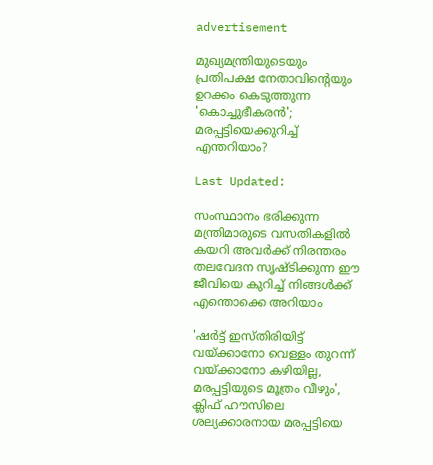advertisement

മുഖ്യമന്ത്രിയുടെയും പ്രതിപക്ഷ നേതാവിന്‍റെയും ഉറക്കം കെടുത്തുന്ന 'കൊച്ചുഭീകരന്‍'; മരപ്പട്ടിയെക്കുറിച്ച് എന്തറിയാം?

Last Updated:

സംസ്ഥാനം ഭരിക്കുന്ന മന്ത്രിമാരുടെ വസതികളില്‍ കയറി അവര്‍ക്ക് നിരന്തരം തലവേദന സൃഷ്ടിക്കുന്ന ഈ ജീവിയെ കുറിച്ച് നിങ്ങള്‍ക്ക് എന്തൊക്കെ അറിയാം

'ഷർട്ട് ഇസ്‌തിരിയിട്ട് വയ്‌ക്കാനോ വെള്ളം തുറന്ന് വയ്‌ക്കാനോ കഴിയില്ല, മരപ്പട്ടിയുടെ മൂത്രം വീഴും', ക്ലിഫ് ഹൗസിലെ ശല്യക്കാരനായ മരപ്പട്ടിയെ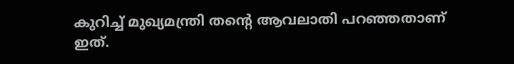കുറിച്ച് മുഖ്യമന്ത്രി തന്‍റെ ആവലാതി പറഞ്ഞതാണ് ഇത്.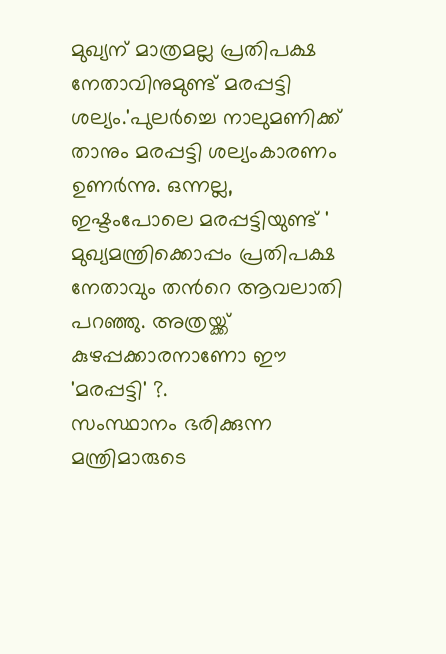മുഖ്യന് മാത്രമല്ല പ്രതിപക്ഷ നേതാവിനുമുണ്ട് മരപ്പട്ടി ശല്യം.'പുലര്‍ച്ചെ നാലുമണിക്ക് താനും മരപ്പട്ടി ശല്യംകാരണം ഉണര്‍ന്നു. ഒന്നല്ല, ഇഷ്ടംപോലെ മരപ്പട്ടിയുണ്ട് ' മുഖ്യമന്ത്രിക്കൊപ്പം പ്രതിപക്ഷ നേതാവും തന്‍റെ ആവലാതി പറഞ്ഞു. അത്രയ്ക്ക് കുഴപ്പക്കാരനാണോ ഈ 'മരപ്പട്ടി' ?.
സംസ്ഥാനം ഭരിക്കുന്ന മന്ത്രിമാരുടെ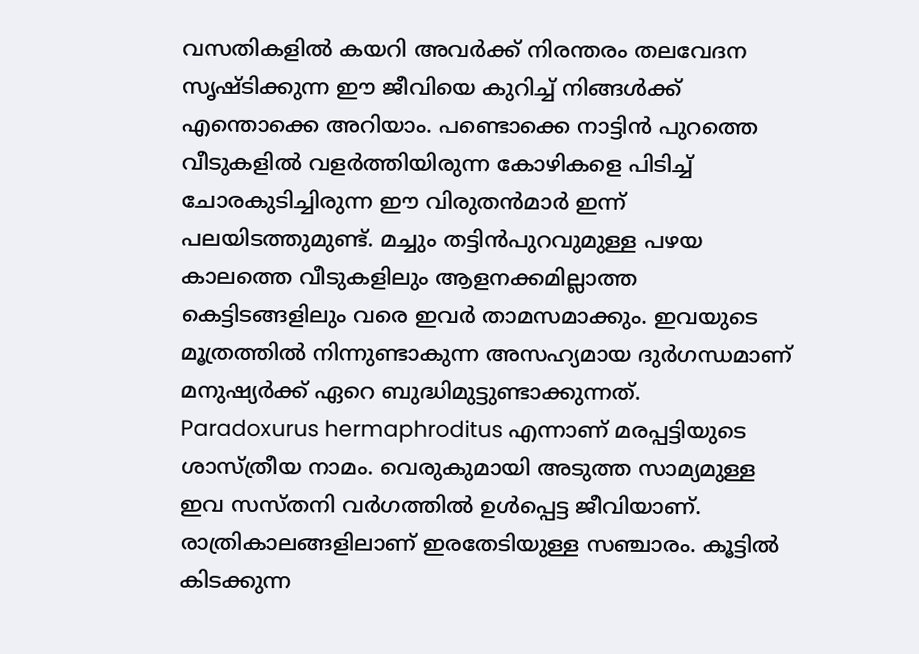വസതികളില്‍ കയറി അവര്‍ക്ക് നിരന്തരം തലവേദന സൃഷ്ടിക്കുന്ന ഈ ജീവിയെ കുറിച്ച് നിങ്ങള്‍ക്ക് എന്തൊക്കെ അറിയാം. പണ്ടൊക്കെ നാട്ടിന്‍ പുറത്തെ വീടുകളില്‍ വളര്‍ത്തിയിരുന്ന കോഴികളെ പിടിച്ച് ചോരകുടിച്ചിരുന്ന ഈ വിരുതന്‍മാര്‍ ഇന്ന് പലയിടത്തുമുണ്ട്. മച്ചും തട്ടിന്‍പുറവുമുള്ള പഴയ കാലത്തെ വീടുകളിലും ആളനക്കമില്ലാത്ത കെട്ടിടങ്ങളിലും വരെ ഇവര്‍ താമസമാക്കും. ഇവയുടെ മൂത്രത്തില്‍ നിന്നുണ്ടാകുന്ന അസഹ്യമായ ദുര്‍ഗന്ധമാണ് മനുഷ്യര്‍ക്ക് ഏറെ ബുദ്ധിമുട്ടുണ്ടാക്കുന്നത്.
Paradoxurus hermaphroditus എന്നാണ് മരപ്പട്ടിയുടെ ശാസ്ത്രീയ നാമം. വെരുകുമായി അടുത്ത സാമ്യമുള്ള ഇവ സസ്തനി വര്‍ഗത്തില്‍ ഉള്‍പ്പെട്ട ജീവിയാണ്. രാത്രികാലങ്ങളിലാണ് ഇരതേടിയുള്ള സഞ്ചാരം. കൂട്ടില്‍ കിടക്കുന്ന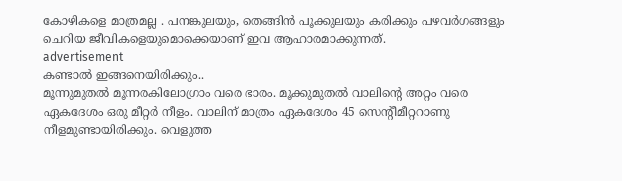കോഴികളെ മാത്രമല്ല . പനങ്കുലയും, തെങ്ങിൻ പൂക്കുലയും കരിക്കും പഴവര്‍ഗങ്ങളും ചെറിയ ജീവികളെയുമൊക്കെയാണ് ഇവ ആഹാരമാക്കുന്നത്.
advertisement
കണ്ടാല്‍ ഇങ്ങനെയിരിക്കും..
മൂന്നുമുതൽ മൂന്നരകിലോഗ്രാം വരെ ഭാരം. മൂക്കുമുതൽ വാലിന്റെ അറ്റം വരെ ഏകദേശം ഒരു മീറ്റർ നീളം. വാലിന് മാത്രം ഏകദേശം 45 സെന്റീമീറ്ററാണു നീളമുണ്ടായിരിക്കും. വെളുത്ത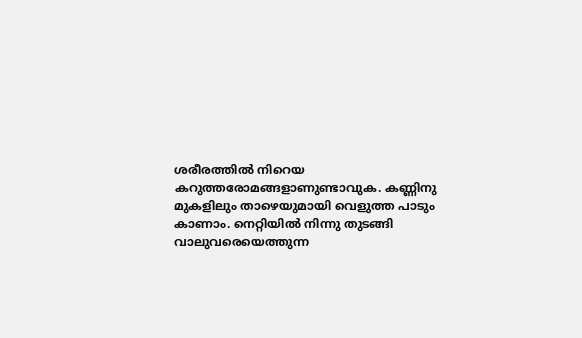ശരീരത്തില്‍ നിറെയ കറുത്തരോമങ്ങളാണുണ്ടാവുക. കണ്ണിനു മുകളിലും താഴെയുമായി വെളുത്ത പാടും കാണാം. നെറ്റിയിൽ നിന്നു തുടങ്ങി വാലുവരെയെത്തുന്ന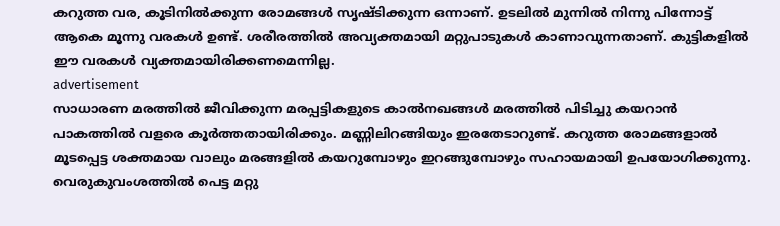കറുത്ത വര, കൂടിനിൽക്കുന്ന രോമങ്ങൾ സൃഷ്ടിക്കുന്ന ഒന്നാണ്. ഉടലിൽ മുന്നിൽ നിന്നു പിന്നോട്ട് ആകെ മൂന്നു വരകൾ ഉണ്ട്. ശരീരത്തിൽ അവ്യക്തമായി മറ്റുപാടുകൾ കാണാവുന്നതാണ്. കുട്ടികളിൽ ഈ വരകൾ വ്യക്തമായിരിക്കണമെന്നില്ല.
advertisement
സാധാരണ മരത്തിൽ ജീവിക്കുന്ന മരപ്പട്ടികളുടെ കാൽനഖങ്ങൾ മരത്തിൽ പിടിച്ചു കയറാൻ പാകത്തിൽ വളരെ കൂർത്തതായിരിക്കും. മണ്ണിലിറങ്ങിയും ഇരതേടാറുണ്ട്. കറുത്ത രോമങ്ങളാൽ മൂടപ്പെട്ട ശക്തമായ വാലും മരങ്ങളിൽ കയറുമ്പോഴും ഇറങ്ങുമ്പോഴും സഹായമായി ഉപയോഗിക്കുന്നു. വെരുകുവംശത്തിൽ പെട്ട മറ്റു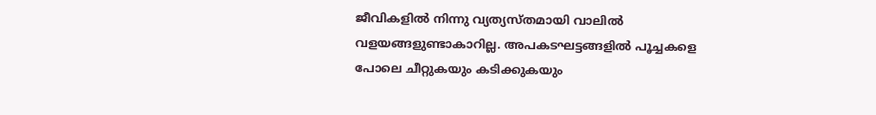ജീവികളിൽ നിന്നു വ്യത്യസ്തമായി വാലിൽ വളയങ്ങളുണ്ടാകാറില്ല. അപകടഘട്ടങ്ങളിൽ പൂച്ചകളെ പോലെ ചീറ്റുകയും കടിക്കുകയും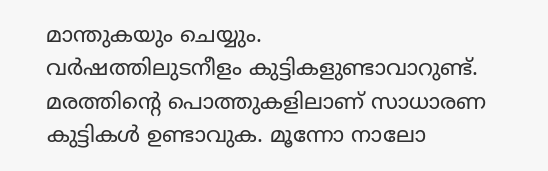മാന്തുകയും ചെയ്യും.
വർഷത്തിലുടനീളം കുട്ടികളുണ്ടാവാറുണ്ട്. മരത്തിന്റെ പൊത്തുകളിലാണ് സാധാരണ കുട്ടികൾ ഉണ്ടാവുക. മൂന്നോ നാലോ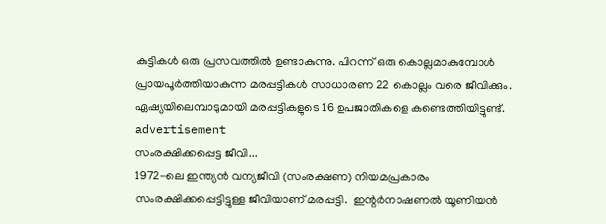കുട്ടികൾ ഒരു പ്രസവത്തിൽ ഉണ്ടാകുന്നു. പിറന്ന് ഒരു കൊല്ലമാകുമ്പോൾ പ്രായപൂർത്തിയാകുന്ന മരപ്പട്ടികൾ സാധാരണ 22 കൊല്ലം വരെ ജീവിക്കും. ഏഷ്യയിലെമ്പാടുമായി മരപ്പട്ടികളുടെ 16 ഉപജാതികളെ കണ്ടെത്തിയിട്ടുണ്ട്.
advertisement
സംരക്ഷിക്കപ്പെട്ട ജീവി...
1972-ലെ ഇന്ത്യൻ വന്യജീവി (സംരക്ഷണ) നിയമപ്രകാരം സംരക്ഷിക്കപ്പെട്ടിട്ടുള്ള ജീവിയാണ് മരപ്പട്ടി.  ഇന്റർനാഷണൽ യൂണിയൻ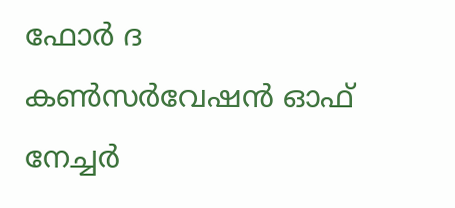ഫോർ ദ കൺസർവേഷൻ ഓഫ് നേച്ചർ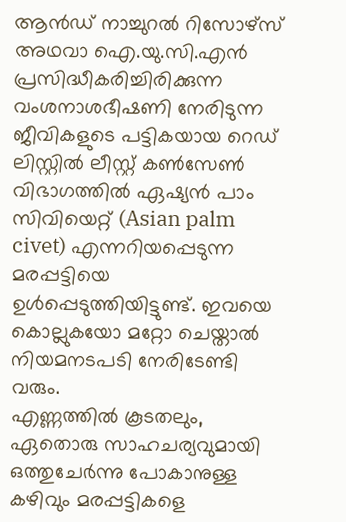ആ‍ൻഡ് നാച്ചുറൽ റിസോഴ്‌സ് അഥവാ ഐ.യു.സി.എൻ പ്രസിദ്ധീകരിച്ചിരിക്കുന്ന വംശനാശഭീഷണി നേരിടുന്ന ജീവികളുടെ പട്ടികയായ റെഡ് ലിസ്റ്റില്‍ ലീസ്റ്റ് കണ്‍സേണ്‍ വിഭാഗത്തില്‍ ഏഷ്യന്‍ പാം സിവിയെറ്റ് (Asian palm civet) എന്നറിയപ്പെടുന്ന മരപ്പട്ടിയെ ഉള്‍പ്പെടുത്തിയിട്ടുണ്ട്. ഇവയെ കൊല്ലുകയോ മറ്റോ ചെയ്താല്‍ നിയമനടപടി നേരിടേണ്ടി വരും.
എണ്ണത്തില്‍ കൂടതലും, ഏതൊരു സാഹചര്യവുമായി ഒത്തുചേർന്നു പോകാനുള്ള കഴിവും മരപ്പട്ടികളെ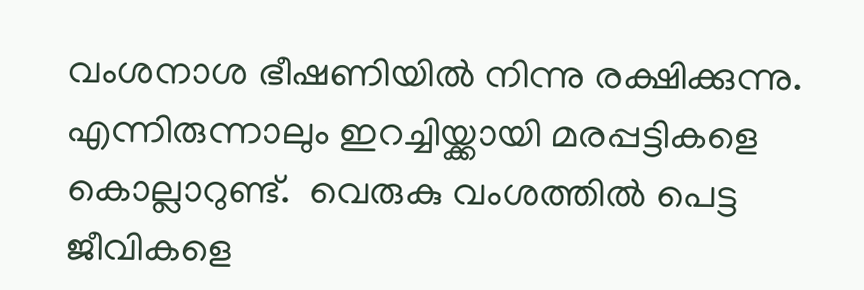വംശനാശ ഭീഷണിയിൽ നിന്നു രക്ഷിക്കുന്നു. എന്നിരുന്നാലും ഇറച്ചിയ്ക്കായി മരപ്പട്ടികളെ കൊല്ലാറുണ്ട്.  വെരുകു വംശത്തിൽ പെട്ട ജീവികളെ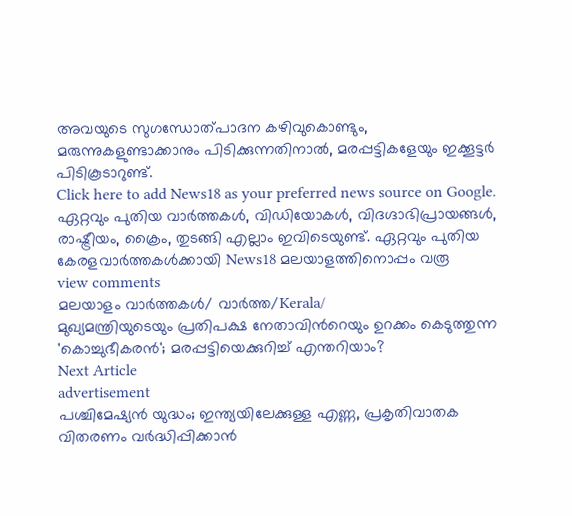അവയുടെ സുഗന്ധോത്പാദന കഴിവുകൊണ്ടും, മരുന്നുകളുണ്ടാക്കാനും പിടിക്കുന്നതിനാൽ, മരപ്പട്ടികളേയും ഇക്കൂട്ടര്‍ പിടികൂടാറുണ്ട്.
Click here to add News18 as your preferred news source on Google.
ഏറ്റവും പുതിയ വാർത്തകൾ, വിഡിയോകൾ, വിദഗ്ദാഭിപ്രായങ്ങൾ, രാഷ്ട്രീയം, ക്രൈം, തുടങ്ങി എല്ലാം ഇവിടെയുണ്ട്. ഏറ്റവും പുതിയ കേരളവാർത്തകൾക്കായി News18 മലയാളത്തിനൊപ്പം വരൂ
view comments
മലയാളം വാർത്തകൾ/ വാർത്ത/Kerala/
മുഖ്യമന്ത്രിയുടെയും പ്രതിപക്ഷ നേതാവിന്‍റെയും ഉറക്കം കെടുത്തുന്ന 'കൊച്ചുഭീകരന്‍'; മരപ്പട്ടിയെക്കുറിച്ച് എന്തറിയാം?
Next Article
advertisement
പശ്ചിമേഷ്യൻ യുദ്ധം; ഇന്ത്യയിലേക്കുള്ള എണ്ണ, പ്രകൃതിവാതക വിതരണം വർദ്ധിപ്പിക്കാൻ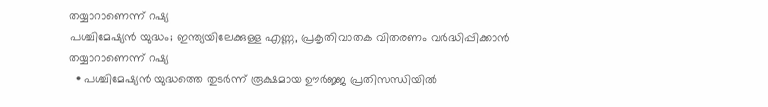തയ്യാറാണെന്ന് റഷ്യ
പശ്ചിമേഷ്യൻ യുദ്ധം; ഇന്ത്യയിലേക്കുള്ള എണ്ണ, പ്രകൃതിവാതക വിതരണം വർദ്ധിപ്പിക്കാൻ തയ്യാറാണെന്ന് റഷ്യ
  • പശ്ചിമേഷ്യൻ യുദ്ധത്തെ തുടർന്ന് രൂക്ഷമായ ഊർജ്ജ പ്രതിസന്ധിയിൽ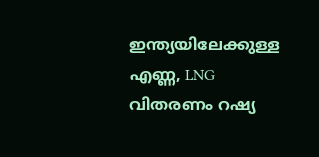ഇന്ത്യയിലേക്കുള്ള എണ്ണ, LNG വിതരണം റഷ്യ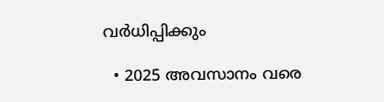വർധിപ്പിക്കും

  • 2025 അവസാനം വരെ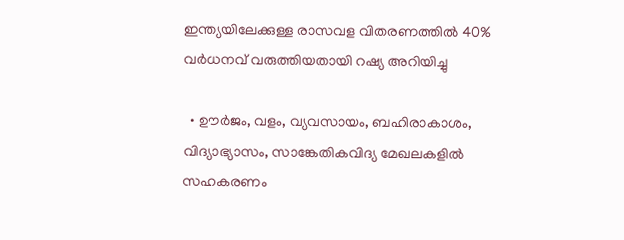ഇന്ത്യയിലേക്കുള്ള രാസവള വിതരണത്തിൽ 40% വർധനവ് വരുത്തിയതായി റഷ്യ അറിയിച്ചു

  • ഊർജം, വളം, വ്യവസായം, ബഹിരാകാശം, വിദ്യാഭ്യാസം, സാങ്കേതികവിദ്യ മേഖലകളിൽ സഹകരണം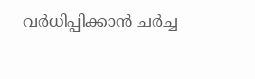വർധിപ്പിക്കാൻ ചർച്ച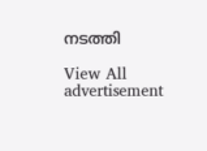നടത്തി

View All
advertisement